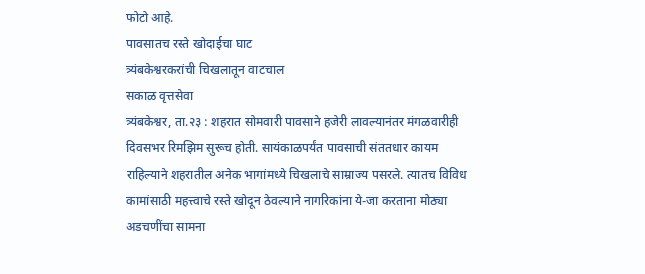फोटो आहे.
पावसातच रस्ते खोदाईचा घाट
त्र्यंबकेश्वरकरांची चिखलातून वाटचाल
सकाळ वृत्तसेवा
त्र्यंबकेश्वर, ता.२३ : शहरात सोमवारी पावसाने हजेरी लावल्यानंतर मंगळवारीही दिवसभर रिमझिम सुरूच होती. सायंकाळपर्यंत पावसाची संततधार कायम राहिल्याने शहरातील अनेक भागांमध्ये चिखलाचे साम्राज्य पसरले. त्यातच विविध कामांसाठी महत्त्वाचे रस्ते खोदून ठेवल्याने नागरिकांना ये-जा करताना मोठ्या अडचणींचा सामना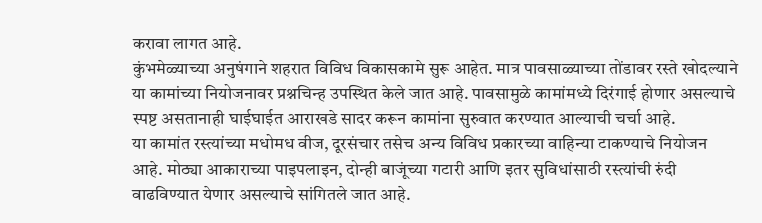करावा लागत आहे.
कुंभमेळ्याच्या अनुषंगाने शहरात विविध विकासकामे सुरू आहेत. मात्र पावसाळ्याच्या तोंडावर रस्ते खोदल्याने या कामांच्या नियोजनावर प्रश्नचिन्ह उपस्थित केले जात आहे. पावसामुळे कामांमध्ये दिरंगाई होणार असल्याचे स्पष्ट असतानाही घाईघाईत आराखडे सादर करून कामांना सुरुवात करण्यात आल्याची चर्चा आहे.
या कामांत रस्त्यांच्या मधोमध वीज, दूरसंचार तसेच अन्य विविध प्रकारच्या वाहिन्या टाकण्याचे नियोजन आहे. मोठ्या आकाराच्या पाइपलाइन, दोन्ही बाजूंच्या गटारी आणि इतर सुविधांसाठी रस्त्यांची रुंदी वाढविण्यात येणार असल्याचे सांगितले जात आहे.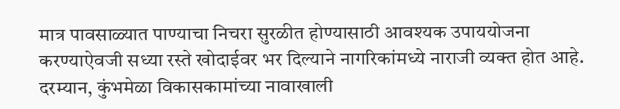मात्र पावसाळ्यात पाण्याचा निचरा सुरळीत होण्यासाठी आवश्यक उपाययोजना करण्याऐवजी सध्या रस्ते खोदाईवर भर दिल्याने नागरिकांमध्ये नाराजी व्यक्त होत आहे.
दरम्यान, कुंभमेळा विकासकामांच्या नावाखाली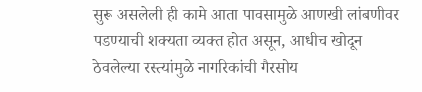सुरू असलेली ही कामे आता पावसामुळे आणखी लांबणीवर पडण्याची शक्यता व्यक्त होत असून, आधीच खोदून ठेवलेल्या रस्त्यांमुळे नागरिकांची गैरसोय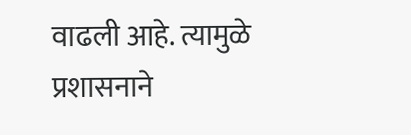वाढली आहे. त्यामुळे प्रशासनाने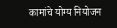कामांचे योग्य नियोजन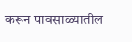करून पावसाळ्यातील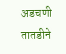अडचणी तातडीने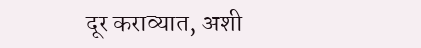दूर कराव्यात, अशी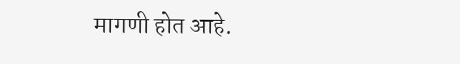मागणी होत आहे.